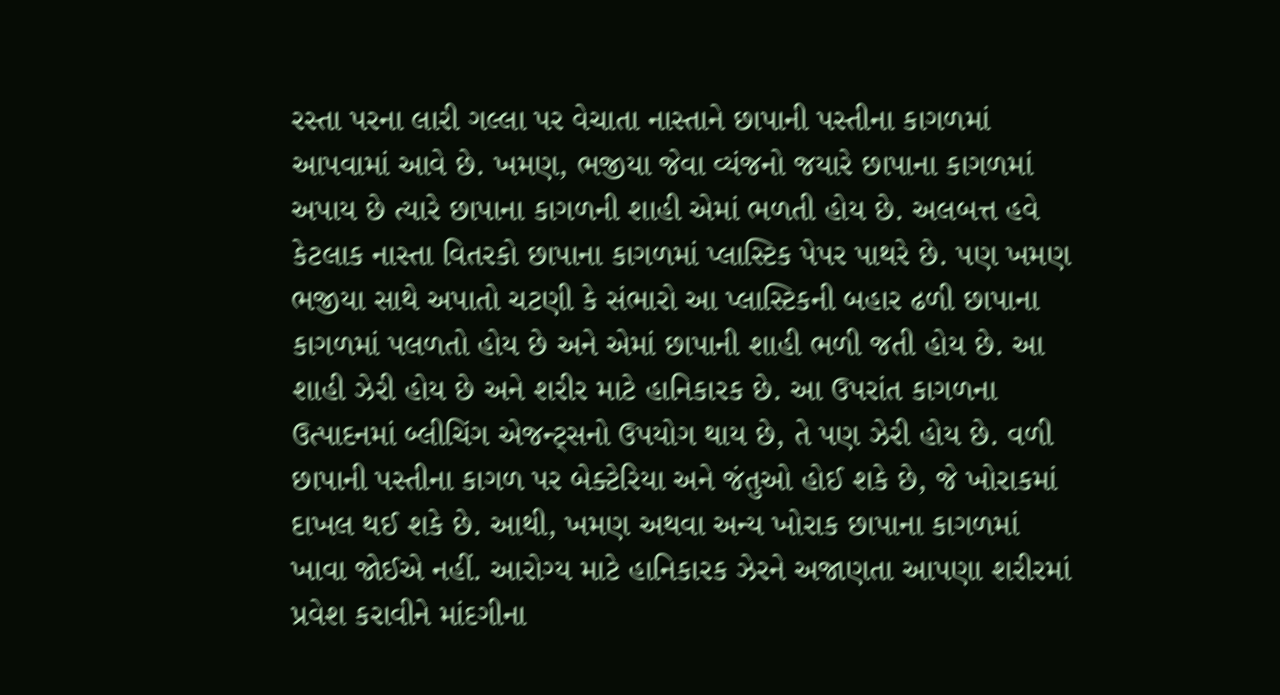રસ્તા પરના લારી ગલ્લા પર વેચાતા નાસ્તાને છાપાની પસ્તીના કાગળમાં આપવામાં આવે છે. ખમણ, ભજીયા જેવા વ્યંજનો જયારે છાપાના કાગળમાં અપાય છે ત્યારે છાપાના કાગળની શાહી એમાં ભળતી હોય છે. અલબત્ત હવે કેટલાક નાસ્તા વિતરકો છાપાના કાગળમાં પ્લાસ્ટિક પેપર પાથરે છે. પણ ખમણ ભજીયા સાથે અપાતો ચટણી કે સંભારો આ પ્લાસ્ટિકની બહાર ઢળી છાપાના કાગળમાં પલળતો હોય છે અને એમાં છાપાની શાહી ભળી જતી હોય છે. આ શાહી ઝેરી હોય છે અને શરીર માટે હાનિકારક છે. આ ઉપરાંત કાગળના ઉત્પાદનમાં બ્લીચિંગ એજન્ટ્સનો ઉપયોગ થાય છે, તે પણ ઝેરી હોય છે. વળી છાપાની પસ્તીના કાગળ પર બેક્ટેરિયા અને જંતુઓ હોઈ શકે છે, જે ખોરાકમાં દાખલ થઈ શકે છે. આથી, ખમણ અથવા અન્ય ખોરાક છાપાના કાગળમાં ખાવા જોઈએ નહીં. આરોગ્ય માટે હાનિકારક ઝેરને અજાણતા આપણા શરીરમાં પ્રવેશ કરાવીને માંદગીના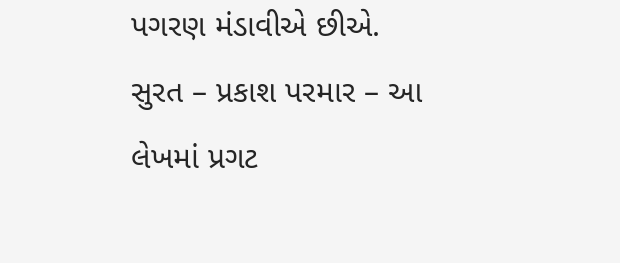પગરણ મંડાવીએ છીએ.
સુરત – પ્રકાશ પરમાર – આ લેખમાં પ્રગટ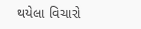થયેલા વિચારો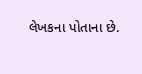લેખકના પોતાના છે.